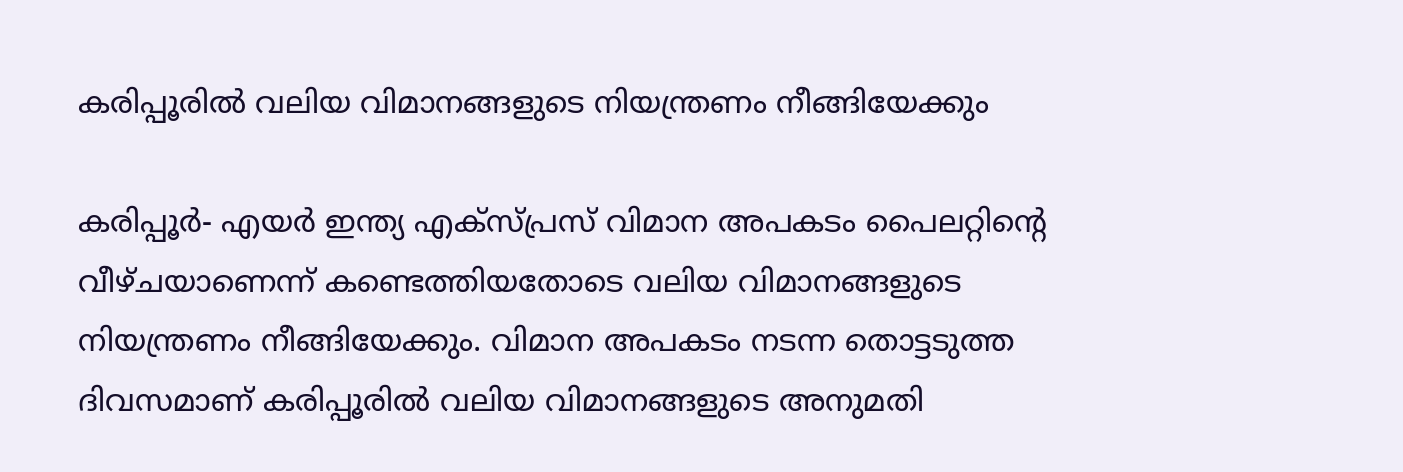കരിപ്പൂരില്‍ വലിയ വിമാനങ്ങളുടെ നിയന്ത്രണം നീങ്ങിയേക്കും

കരിപ്പൂര്‍- എയര്‍ ഇന്ത്യ എക്‌സ്പ്രസ് വിമാന അപകടം പൈലറ്റിന്റെ വീഴ്ചയാണെന്ന് കണ്ടെത്തിയതോടെ വലിയ വിമാനങ്ങളുടെ നിയന്ത്രണം നീങ്ങിയേക്കും. വിമാന അപകടം നടന്ന തൊട്ടടുത്ത ദിവസമാണ് കരിപ്പൂരില്‍ വലിയ വിമാനങ്ങളുടെ അനുമതി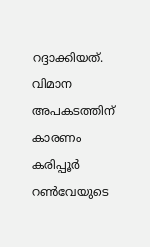റദ്ദാക്കിയത്. വിമാന അപകടത്തിന് കാരണം കരിപ്പൂര്‍ റണ്‍വേയുടെ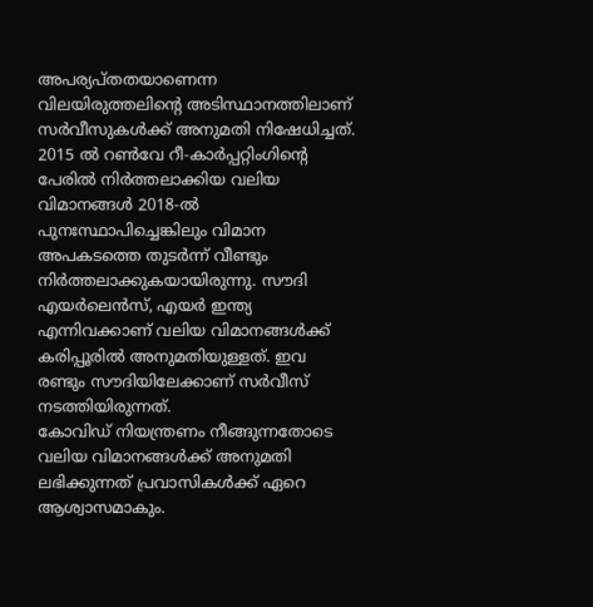അപര്യപ്തതയാണെന്ന വിലയിരുത്തലിന്റെ അടിസ്ഥാനത്തിലാണ് സര്‍വീസുകള്‍ക്ക് അനുമതി നിഷേധിച്ചത്.
2015 ല്‍ റണ്‍വേ റീ-കാര്‍പ്പറ്റിംഗിന്റെ പേരില്‍ നിര്‍ത്തലാക്കിയ വലിയ വിമാനങ്ങള്‍ 2018-ല്‍ പുനഃസ്ഥാപിച്ചെങ്കിലും വിമാന അപകടത്തെ തുടര്‍ന്ന് വീണ്ടും നിര്‍ത്തലാക്കുകയായിരുന്നു. സൗദി എയര്‍ലെന്‍സ്, എയര്‍ ഇന്ത്യ എന്നിവക്കാണ് വലിയ വിമാനങ്ങള്‍ക്ക് കരിപ്പൂരില്‍ അനുമതിയുള്ളത്. ഇവ രണ്ടും സൗദിയിലേക്കാണ് സര്‍വീസ് നടത്തിയിരുന്നത്.
കോവിഡ് നിയന്ത്രണം നീങ്ങുന്നതോടെ വലിയ വിമാനങ്ങള്‍ക്ക് അനുമതി ലഭിക്കുന്നത് പ്രവാസികള്‍ക്ക് ഏറെ ആശ്വാസമാകും.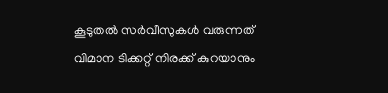കൂടുതല്‍ സര്‍വീസുകള്‍ വരുന്നത് വിമാന ടിക്കറ്റ് നിരക്ക് കുറയാനും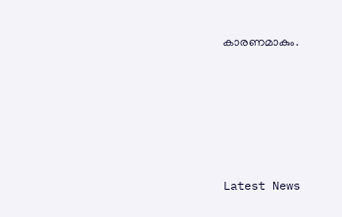കാരണമാകും.





Latest News